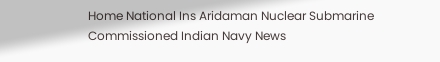Home National Ins Aridaman Nuclear Submarine Commissioned Indian Navy News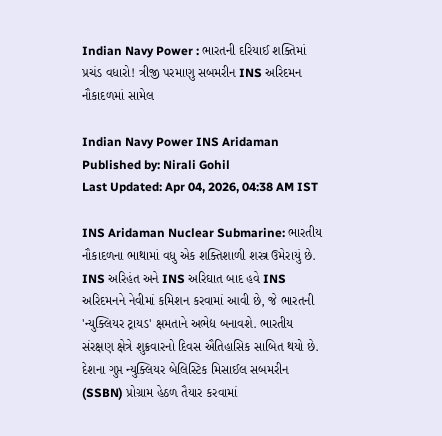Indian Navy Power : ભારતની દરિયાઈ શક્તિમાં પ્રચંડ વધારો! ત્રીજી પરમાણુ સબમરીન INS અરિદમન નૌકાદળમાં સામેલ

Indian Navy Power INS Aridaman
Published by: Nirali Gohil
Last Updated: Apr 04, 2026, 04:38 AM IST

INS Aridaman Nuclear Submarine: ભારતીય નૌકાદળના ભાથામાં વધુ એક શક્તિશાળી શસ્ત્ર ઉમેરાયું છે. INS અરિહંત અને INS અરિઘાત બાદ હવે INS અરિદમનને નેવીમાં કમિશન કરવામાં આવી છે, જે ભારતની 'ન્યુક્લિયર ટ્રાયડ' ક્ષમતાને અભેદ્ય બનાવશે. ભારતીય સંરક્ષણ ક્ષેત્રે શુક્રવારનો દિવસ ઐતિહાસિક સાબિત થયો છે. દેશના ગુપ્ત ન્યુક્લિયર બેલિસ્ટિક મિસાઈલ સબમરીન (SSBN) પ્રોગ્રામ હેઠળ તૈયાર કરવામાં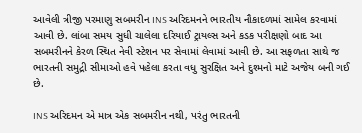આવેલી ત્રીજી પરમાણુ સબમરીન INS અરિદમનને ભારતીય નૌકાદળમાં સામેલ કરવામાં આવી છે. લાંબા સમય સુધી ચાલેલા દરિયાઈ ટ્રાયલ્સ અને કડક પરીક્ષણો બાદ આ સબમરીનને કેરળ સ્થિત નેવી સ્ટેશન પર સેવામાં લેવામાં આવી છે. આ સફળતા સાથે જ ભારતની સમુદ્રી સીમાઓ હવે પહેલા કરતા વધુ સુરક્ષિત અને દુશ્મનો માટે અજેય બની ગઈ છે.

INS અરિદમન એ માત્ર એક સબમરીન નથી, પરંતુ ભારતની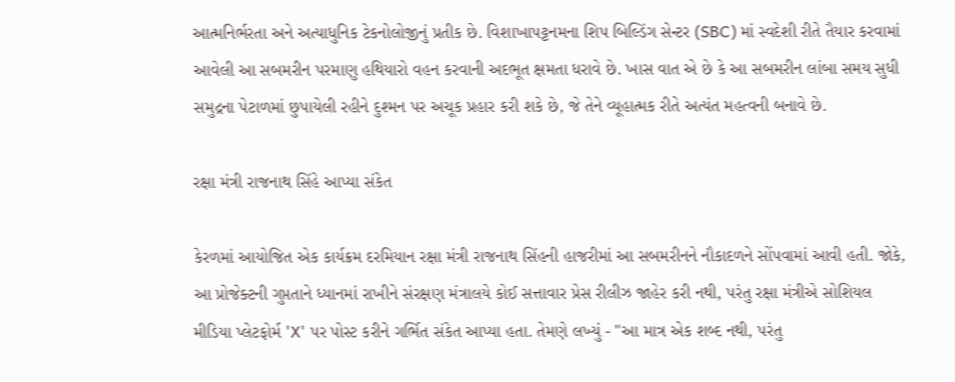આત્મનિર્ભરતા અને અત્યાધુનિક ટેકનોલોજીનું પ્રતીક છે. વિશાખાપટ્ટનમના શિપ બિલ્ડિંગ સેન્ટર (SBC) માં સ્વદેશી રીતે તૈયાર કરવામાં આવેલી આ સબમરીન પરમાણુ હથિયારો વહન કરવાની અદભૂત ક્ષમતા ધરાવે છે. ખાસ વાત એ છે કે આ સબમરીન લાંબા સમય સુધી સમુદ્રના પેટાળમાં છુપાયેલી રહીને દુશ્મન પર અચૂક પ્રહાર કરી શકે છે, જે તેને વ્યૂહાત્મક રીતે અત્યંત મહત્વની બનાવે છે.

રક્ષા મંત્રી રાજનાથ સિંહે આપ્યા સંકેત

કેરળમાં આયોજિત એક કાર્યક્રમ દરમિયાન રક્ષા મંત્રી રાજનાથ સિંહની હાજરીમાં આ સબમરીનને નૌકાદળને સોંપવામાં આવી હતી. જોકે, આ પ્રોજેક્ટની ગુપ્તતાને ધ્યાનમાં રાખીને સંરક્ષણ મંત્રાલયે કોઈ સત્તાવાર પ્રેસ રીલીઝ જાહેર કરી નથી, પરંતુ રક્ષા મંત્રીએ સોશિયલ મીડિયા પ્લેટફોર્મ 'X' પર પોસ્ટ કરીને ગર્ભિત સંકેત આપ્યા હતા. તેમણે લખ્યું - "આ માત્ર એક શબ્દ નથી, પરંતુ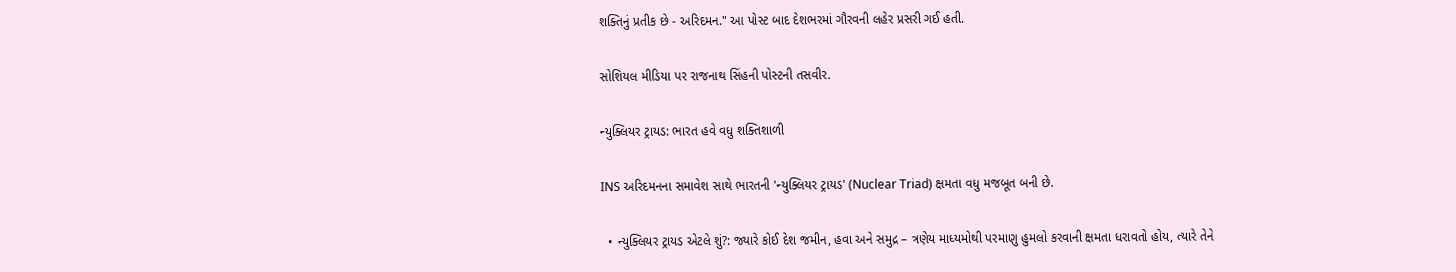શક્તિનું પ્રતીક છે - અરિદમન." આ પોસ્ટ બાદ દેશભરમાં ગૌરવની લહેર પ્રસરી ગઈ હતી.

સોશિયલ મીડિયા પર રાજનાથ સિંહની પોસ્ટની તસવીર.

ન્યુક્લિયર ટ્રાયડ: ભારત હવે વધુ શક્તિશાળી

INS અરિદમનના સમાવેશ સાથે ભારતની 'ન્યુક્લિયર ટ્રાયડ' (Nuclear Triad) ક્ષમતા વધુ મજબૂત બની છે.

  • ન્યુક્લિયર ટ્રાયડ એટલે શું?: જ્યારે કોઈ દેશ જમીન, હવા અને સમુદ્ર – ત્રણેય માધ્યમોથી પરમાણુ હુમલો કરવાની ક્ષમતા ધરાવતો હોય, ત્યારે તેને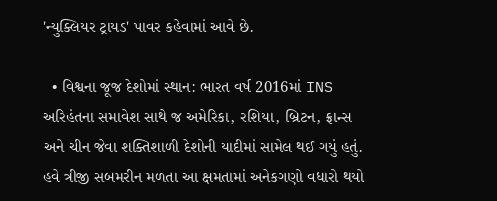'ન્યુક્લિયર ટ્રાયડ' પાવર કહેવામાં આવે છે.

  • વિશ્વના જૂજ દેશોમાં સ્થાન: ભારત વર્ષ 2016માં INS અરિહંતના સમાવેશ સાથે જ અમેરિકા, રશિયા, બ્રિટન, ફ્રાન્સ અને ચીન જેવા શક્તિશાળી દેશોની યાદીમાં સામેલ થઈ ગયું હતું. હવે ત્રીજી સબમરીન મળતા આ ક્ષમતામાં અનેકગણો વધારો થયો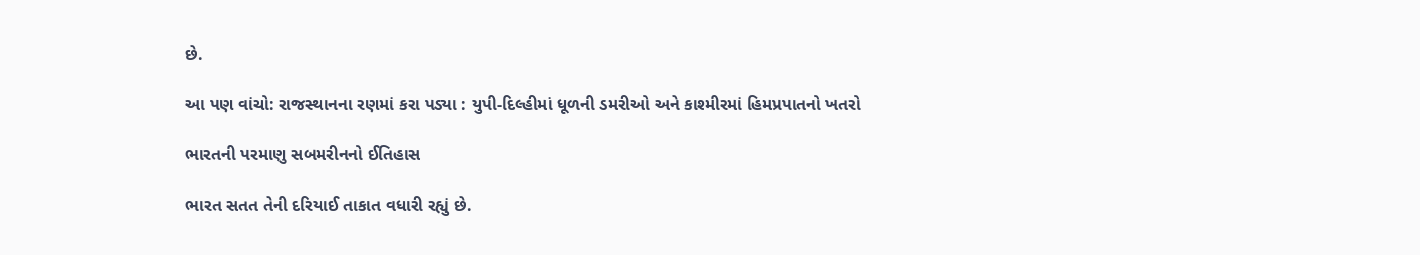છે.

આ પણ વાંચો: રાજસ્થાનના રણમાં કરા પડ્યા : યુપી-દિલ્હીમાં ધૂળની ડમરીઓ અને કાશ્મીરમાં હિમપ્રપાતનો ખતરો

ભારતની પરમાણુ સબમરીનનો ઈતિહાસ

ભારત સતત તેની દરિયાઈ તાકાત વધારી રહ્યું છે.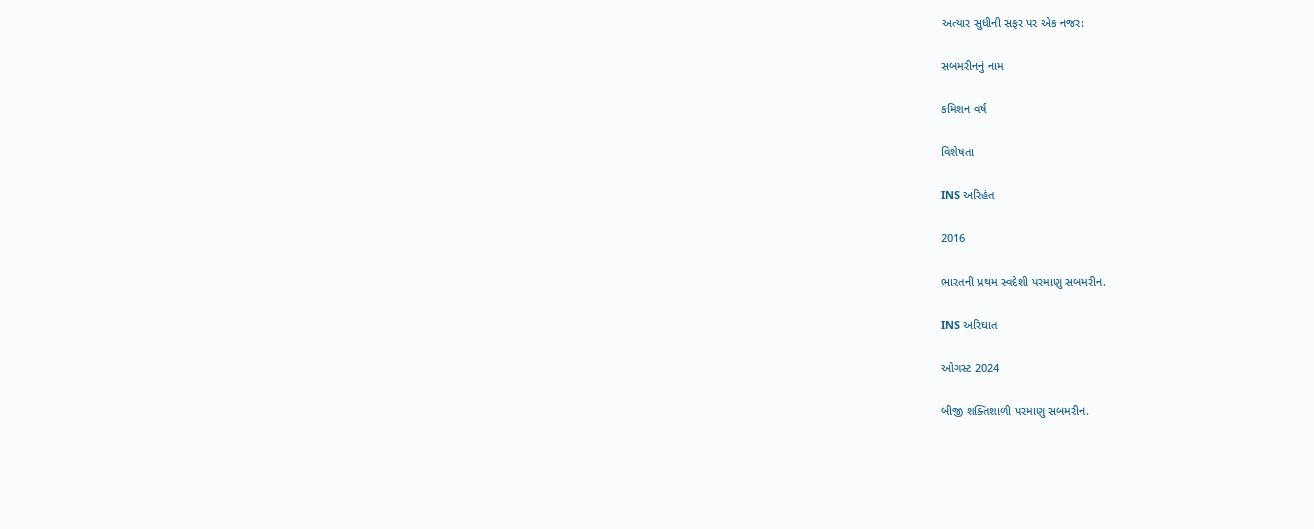અત્યાર સુધીની સફર પર એક નજર:

સબમરીનનું નામ

કમિશન વર્ષ

વિશેષતા

INS અરિહંત

2016

ભારતની પ્રથમ સ્વદેશી પરમાણુ સબમરીન.

INS અરિઘાત

ઓગસ્ટ 2024

બીજી શક્તિશાળી પરમાણુ સબમરીન.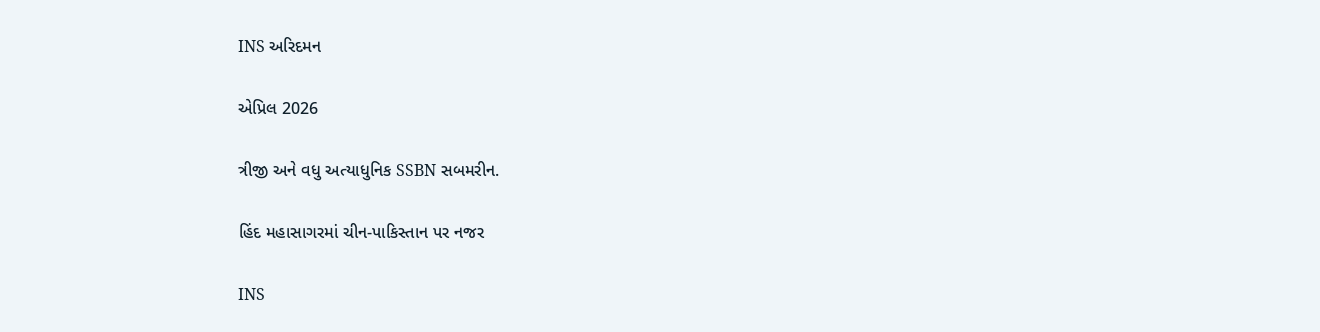INS અરિદમન

એપ્રિલ 2026

ત્રીજી અને વધુ અત્યાધુનિક SSBN સબમરીન.

હિંદ મહાસાગરમાં ચીન-પાકિસ્તાન પર નજર

INS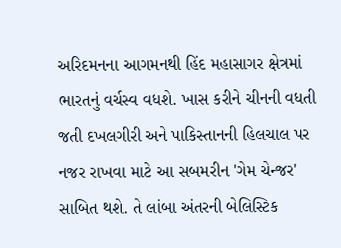અરિદમનના આગમનથી હિંદ મહાસાગર ક્ષેત્રમાં ભારતનું વર્ચસ્વ વધશે. ખાસ કરીને ચીનની વધતી જતી દખલગીરી અને પાકિસ્તાનની હિલચાલ પર નજર રાખવા માટે આ સબમરીન 'ગેમ ચેન્જર' સાબિત થશે. તે લાંબા અંતરની બેલિસ્ટિક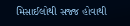મિસાઈલોથી સજ્જ હોવાથી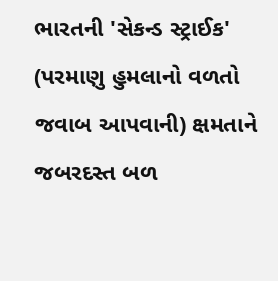ભારતની 'સેકન્ડ સ્ટ્રાઈક' (પરમાણુ હુમલાનો વળતો જવાબ આપવાની) ક્ષમતાને જબરદસ્ત બળ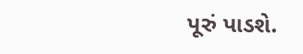પૂરું પાડશે.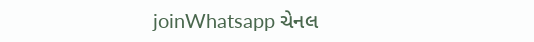joinWhatsapp ચેનલ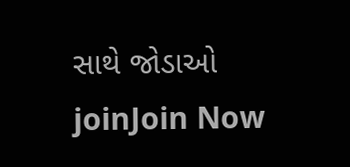સાથે જોડાઓ
joinJoin Now